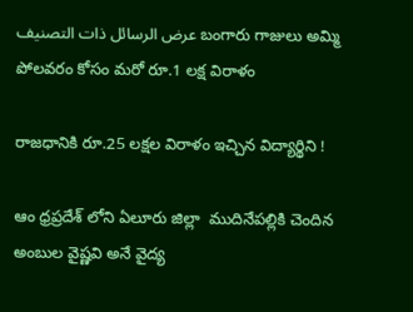عرض الرسائل ذات التصنيف బంగారు గాజులు అమ్మి పోలవరం కోసం మరో రూ.1 లక్ష విరాళం

రాజధానికి రూ.25 లక్షల విరాళం ఇచ్చిన విద్యార్థిని !

ఆం ధ్రప్రదేశ్ లోని ఏలూరు జిల్లా  ముదినేపల్లికి చెందిన అంబుల వైష్ణవి అనే వైద్య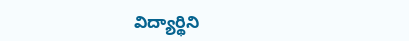విద్యార్థిని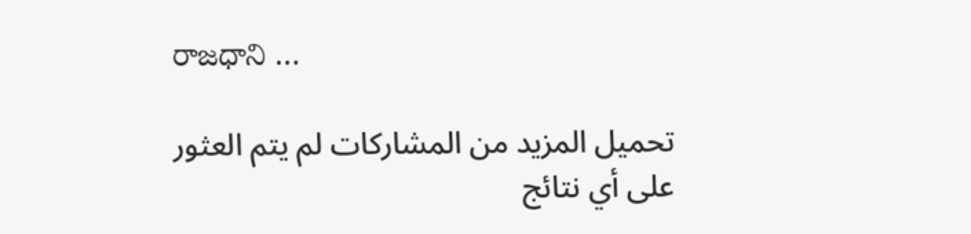రాజధాని …

تحميل المزيد من المشاركات لم يتم العثور على أي نتائج